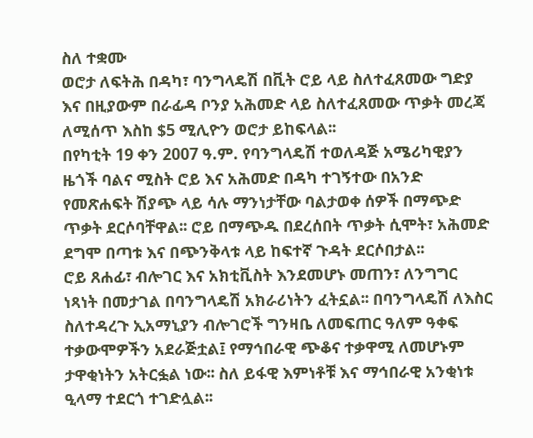ስለ ተቋሙ
ወሮታ ለፍትሕ በዳካ፣ ባንግላዴሽ በቪት ሮይ ላይ ስለተፈጸመው ግድያ እና በዚያውም በራፊዳ ቦንያ አሕመድ ላይ ስለተፈጸመው ጥቃት መረጃ ለሚሰጥ እስከ $5 ሚሊዮን ወሮታ ይከፍላል፡፡
በየካቲት 19 ቀን 2007 ዓ.ም. የባንግላዴሽ ተወለዳጅ አሜሪካዊያን ዜጎች ባልና ሚስት ሮይ እና አሕመድ በዳካ ተገኝተው በአንድ የመጽሐፍት ሽያጭ ላይ ሳሉ ማንነታቸው ባልታወቀ ሰዎች በማጭድ ጥቃት ደርሶባቸዋል፡፡ ሮይ በማጭዱ በደረሰበት ጥቃት ሲሞት፣ አሕመድ ደግሞ በጣቱ እና በጭንቅላቱ ላይ ከፍተኛ ጉዳት ደርሶበታል፡፡
ሮይ ጸሐፊ፣ ብሎገር እና አክቲቪስት እንደመሆኑ መጠን፣ ለንግግር ነጻነት በመታገል በባንግላዴሽ አክራሪነትን ፈትኗል፡፡ በባንግላዴሽ ለእስር ስለተዳረጉ ኢአማኒያን ብሎገሮች ግንዛቤ ለመፍጠር ዓለም ዓቀፍ ተቃውሞዎችን አደራጅቷል፤ የማኅበራዊ ጭቆና ተቃዋሚ ለመሆኑም ታዋቂነትን አትርፏል ነው፡፡ ስለ ይፋዊ እምነቶቹ እና ማኅበራዊ አንቂነቱ ዒላማ ተደርጎ ተገድሏል፡፡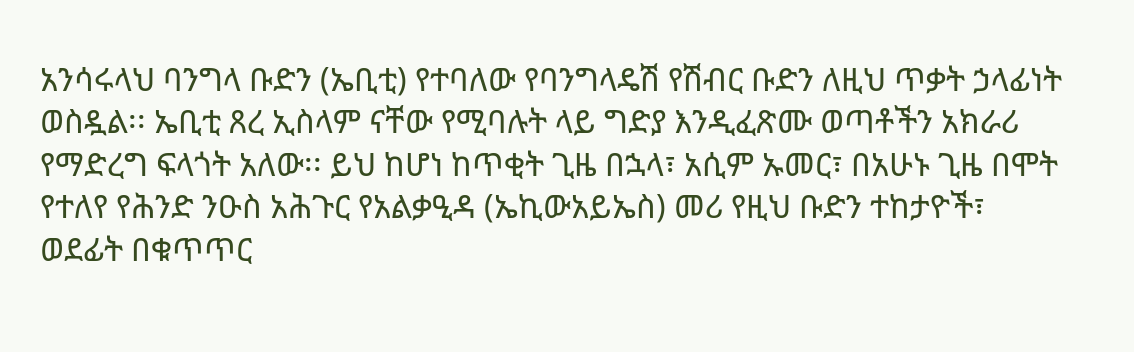አንሳሩላህ ባንግላ ቡድን (ኤቢቲ) የተባለው የባንግላዴሽ የሽብር ቡድን ለዚህ ጥቃት ኃላፊነት ወስዷል፡፡ ኤቢቲ ጸረ ኢስላም ናቸው የሚባሉት ላይ ግድያ እንዲፈጽሙ ወጣቶችን አክራሪ የማድረግ ፍላጎት አለው፡፡ ይህ ከሆነ ከጥቂት ጊዜ በኋላ፣ አሲም ኡመር፣ በአሁኑ ጊዜ በሞት የተለየ የሕንድ ንዑስ አሕጉር የአልቃዒዳ (ኤኪውአይኤስ) መሪ የዚህ ቡድን ተከታዮች፣ ወደፊት በቁጥጥር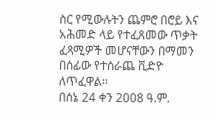ስር የሚውሉትን ጨምሮ በሮይ እና አሕመድ ላይ የተፈጸመው ጥቃት ፈጻሚዎች መሆናቸውን በማመን በሰፊው የተሰራጨ ቪድዮ ለጥፈዋል፡፡
በሰኔ 24 ቀን 2008 ዓ.ም.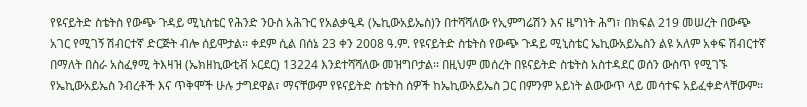የዩናይትድ ስቴትስ የውጭ ጉዳይ ሚኒስቴር የሕንድ ንዑስ አሕጉር የአልቃዒዳ (ኤኪውአይኤስ)ን በተሻሻለው የኢምግሬሽን እና ዜግነት ሕግ፣ በክፍል 219 መሠረት በውጭ አገር የሚገኝ ሽብርተኛ ድርጅት ብሎ ሰይሞታል፡፡ ቀደም ሲል በሰኔ 23 ቀን 2008 ዓ.ም. የዩናይትድ ስቴትስ የውጭ ጉዳይ ሚኒስቴር ኤኪውአይኤስን ልዩ አለም አቀፍ ሽብርተኛ በማለት በስራ አስፈፃሚ ትእዛዝ (ኤክዘኪውቲቭ ኦርደር) 13224 እንደተሻሻለው መዝግቦታል፡፡ በዚህም መሰረት በዩናይትድ ስቴትስ አስተዳደር ወሰን ውስጥ የሚገኙ የኤኪውአይኤስ ንብረቶች እና ጥቅሞች ሁሉ ታግደዋል፣ ማናቸውም የዩናይትድ ስቴትስ ሰዎች ከኤኪውአይኤስ ጋር በምንም አይነት ልውውጥ ላይ መሳተፍ አይፈቀድላቸውም፡፡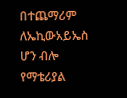በተጨማሪም ለኤኪውአይኤስ ሆን ብሎ የማቴሪያል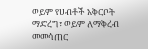ወይም የሀብቶች አቅርቦት ማድረግ፣ ወይም ለማቅረብ መመሳጠር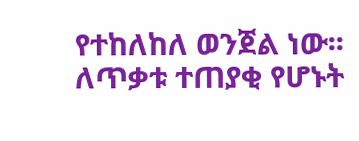የተከለከለ ወንጀል ነው፡፡
ለጥቃቱ ተጠያቂ የሆኑት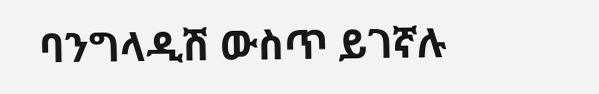ባንግላዲሽ ውስጥ ይገኛሉ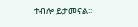ተብሎ ይታመናል፡፡